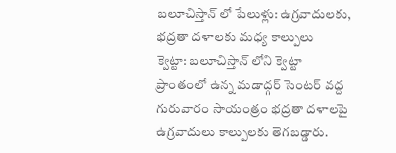బలూచిస్తాన్ లో పేలుళ్లు: ఉగ్రవాదులకు, భద్రతా దళాలకు మధ్య కాల్పులు
క్వెట్టా: బలూచిస్తాన్ లోని క్వెట్టా ప్రాంతంలో ఉన్న మడాద్గర్ సెంటర్ వద్ద గురువారం సాయంత్రం భద్రతా దళాలపై ఉగ్రవాదులు కాల్పులకు తెగబడ్డారు.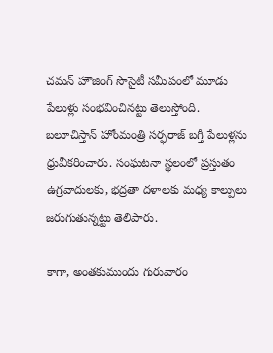చమన్ హౌజింగ్ సొసైటీ సమీపంలో మూడు పేలుళ్లు సంభవించినట్టు తెలుస్తోంది.
బలూచిస్తాన్ హోంమంత్రి సర్ఫరాజ్ బగ్తీ పేలుళ్లను ధ్రువీకరించారు. సంఘటనా స్థలంలో ప్రస్తుతం ఉగ్రవాదులకు, భద్రతా దళాలకు మధ్య కాల్పులు జరుగుతున్నట్టు తెలిపారు.

కాగా, అంతకుముందు గురువారం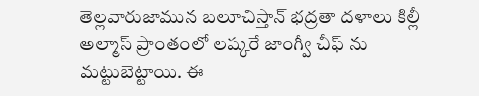తెల్లవారుజామున బలూచిస్తాన్ భద్రతా దళాలు కిల్లీ అల్మాస్ ప్రాంతంలో లష్కరే జాంగ్వీ చీఫ్ ను మట్టుబెట్టాయి. ఈ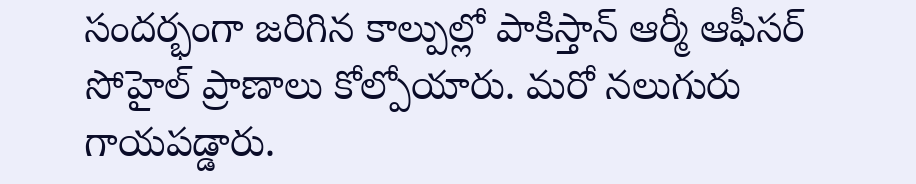సందర్భంగా జరిగిన కాల్పుల్లో పాకిస్తాన్ ఆర్మీ ఆఫీసర్ సోహైల్ ప్రాణాలు కోల్పోయారు. మరో నలుగురు గాయపడ్డారు.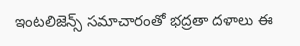ఇంటలిజెన్స్ సమాచారంతో భద్రతా దళాలు ఈ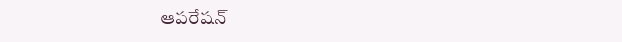ఆపరేషన్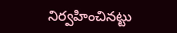నిర్వహించినట్టు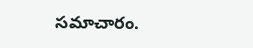సమాచారం.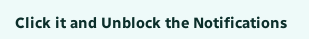Click it and Unblock the Notifications